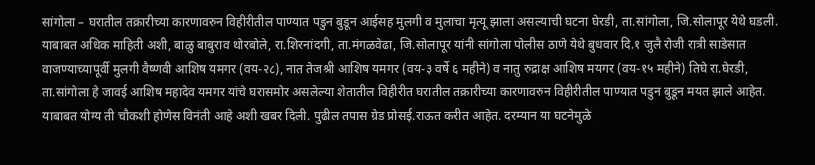सांगोला – घरातील तक्रारीच्या कारणावरुन विहीरीतील पाण्यात पडुन बुडून आईसह मुलगी व मुलाचा मृत्यू झाला असल्याची घटना घेरडी, ता.सांगोला, जि.सोलापूर येथे घडली.
याबाबत अधिक माहिती अशी, बाळु बाबुराव थोरबोले, रा.शिरनांदगी, ता.मंगळवेढा, जि.सोलापूर यांनी सांगोला पोलीस ठाणे येथे बुधवार दि.१ जुलै रोजी रात्री साडेसात वाजण्याच्यापूर्वी मुलगी वैष्णवी आशिष यमगर (वय-२८), नात तेजश्री आशिष यमगर (वय-३ वर्षे ६ महीने) व नातु रुद्राक्ष आशिष मयगर (वय-१५ महीने) तिघे रा.घेरडी, ता.सांगोला हे जावई आशिष महादेव यमगर यांचे घरासमोर असलेल्या शेतातील विहीरीत घरातील तक्रारीच्या कारणावरुन विहीरीतील पाण्यात पडुन बुडून मयत झाले आहेत. याबाबत योग्य ती चौकशी होणेस विनंती आहे अशी खबर दिली. पुढील तपास ग्रेड प्रोसई.राऊत करीत आहेत. दरम्यान या घटनेमुळे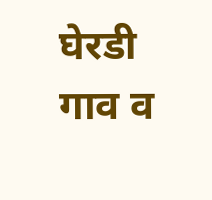घेरडी गाव व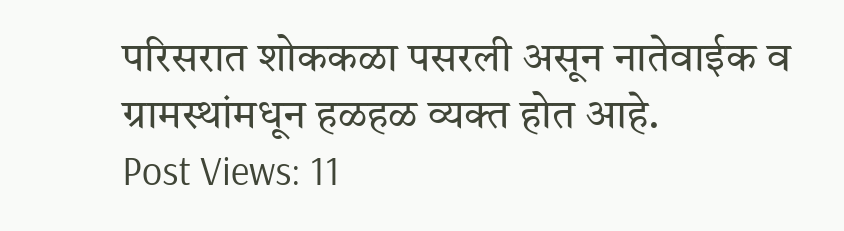परिसरात शोककळा पसरली असून नातेवाईक व ग्रामस्थांमधून हळहळ व्यक्त होत आहे.
Post Views: 11